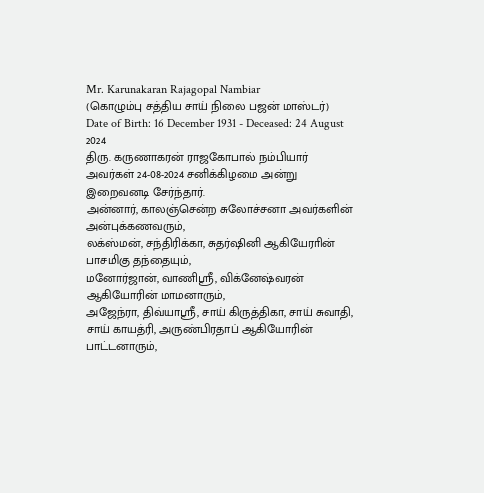Mr. Karunakaran Rajagopal Nambiar
(கொழும்பு சத்திய சாய் நிலை பஜன் மாஸ்டர்)
Date of Birth: 16 December 1931 - Deceased: 24 August 2024
திரு. கருணாகரன் ராஜகோபால் நம்பியார் அவர்கள் 24-08-2024 சனிக்கிழமை அன்று இறைவனடி சேர்ந்தார்.
அன்னார், காலஞ்சென்ற சுலோச்சனா அவர்களின் அன்புக்கணவரும்,
லக்ஸ்மன், சந்திரிக்கா, சுதர்ஷினி ஆகியேராின் பாசமிகு தந்தையும்,
மனோர்ஜான், வாணிஶ்ரீ, விக்னேஷ்வரன் ஆகியோரின் மாமனாரும்,
அஜேந்ரா, திவ்யாஶ்ரீ, சாய் கிருத்திகா, சாய் சுவாதி, சாய் காயத்ரி, அருண்பிரதாப் ஆகியோரின் பாட்டனாரும்,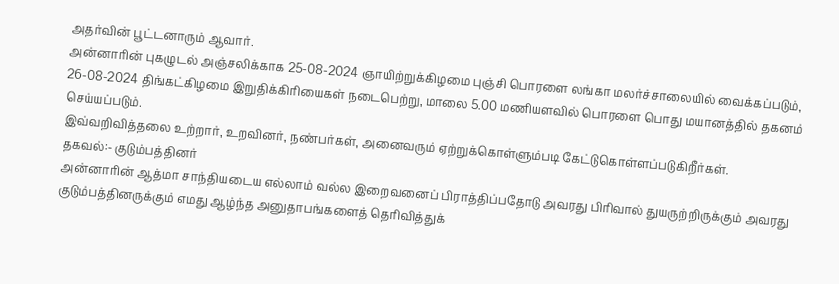அதர்வின் பூட்டனாரும் ஆவார்.
அன்னாரின் புகழுடல் அஞ்சலிக்காக 25-08-2024 ஞாயிற்றுக்கிழமை புஞ்சி பொரளை லங்கா மலர்ச்சாலையில் வைக்கப்படும், 26-08-2024 திங்கட்கிழமை இறுதிக்கிரியைகள் நடைபெற்று, மாலை 5.00 மணியளவில் பொரளை பொது மயானத்தில் தகனம் செய்யப்படும்.
இவ்வறிவித்தலை உற்றார், உறவினர், நண்பர்கள், அனைவரும் ஏற்றுக்கொள்ளும்படி கேட்டுகொள்ளப்படுகிறீர்கள்.
தகவல்:- குடும்பத்தினர்
அன்னாரின் ஆத்மா சாந்தியடைய எல்லாம் வல்ல இறைவனைப் பிராத்திப்பதோடு அவரது பிரிவால் துயருற்றிருக்கும் அவரது குடும்பத்தினருக்கும் எமது ஆழ்ந்த அனுதாபங்களைத் தெரிவித்துக்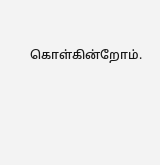கொள்கின்றோம்.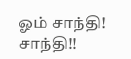ஓம் சாந்தி! சாந்தி!!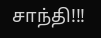சாந்தி!!!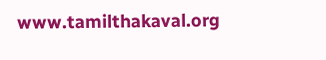www.tamilthakaval.org